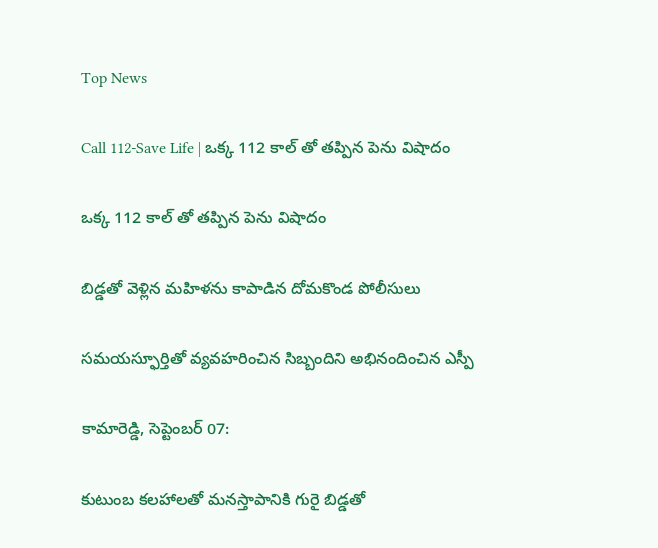Top News

Call 112-Save Life | ఒక్క 112 కాల్ తో తప్పిన పెను విషాదం

ఒక్క 112 కాల్ తో తప్పిన పెను విషాదం

బిడ్డతో వెళ్లిన మహిళను కాపాడిన దోమకొండ పోలీసులు

సమయస్ఫూర్తితో వ్యవహరించిన సిబ్బందిని అభినందించిన ఎస్పీ

కామారెడ్డి, సెప్టెంబర్ 07:

కుటుంబ కలహాలతో మనస్తాపానికి గురై బిడ్డతో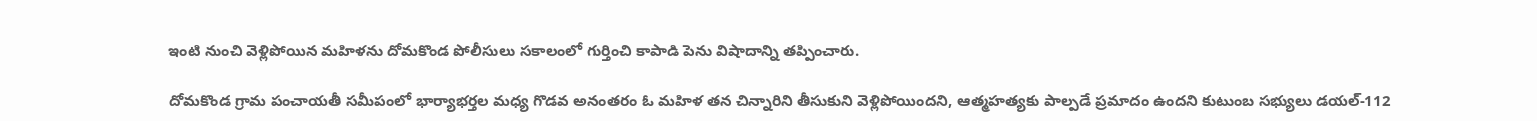ఇంటి నుంచి వెళ్లిపోయిన మహిళను దోమకొండ పోలీసులు సకాలంలో గుర్తించి కాపాడి పెను విషాదాన్ని తప్పించారు.

దోమకొండ గ్రామ పంచాయతీ సమీపంలో భార్యాభర్తల మధ్య గొడవ అనంతరం ఓ మహిళ తన చిన్నారిని తీసుకుని వెళ్లిపోయిందని, ఆత్మహత్యకు పాల్పడే ప్రమాదం ఉందని కుటుంబ సభ్యులు డయల్-112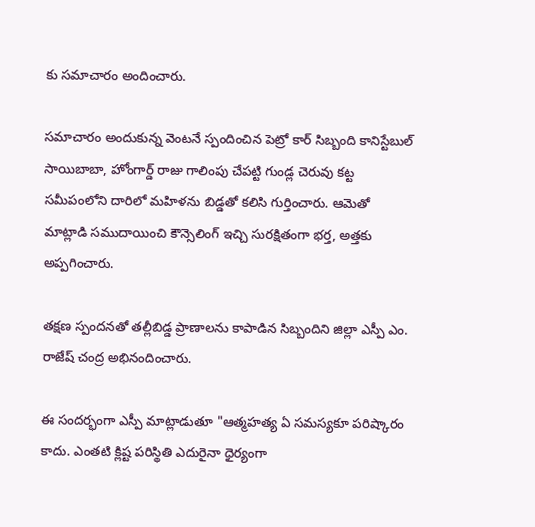కు సమాచారం అందించారు.

సమాచారం అందుకున్న వెంటనే స్పందించిన పెట్రో కార్ సిబ్బంది కానిస్టేబుల్ సాయిబాబా, హోంగార్డ్ రాజు గాలింపు చేపట్టి గుండ్ల చెరువు కట్ట సమీపంలోని దారిలో మహిళను బిడ్డతో కలిసి గుర్తించారు. ఆమెతో మాట్లాడి సముదాయించి కౌన్సెలింగ్ ఇచ్చి సురక్షితంగా భర్త, అత్తకు అప్పగించారు.

తక్షణ స్పందనతో తల్లీబిడ్డ ప్రాణాలను కాపాడిన సిబ్బందిని జిల్లా ఎస్పీ ఎం. రాజేష్ చంద్ర అభినందించారు.

ఈ సందర్భంగా ఎస్పీ మాట్లాడుతూ "ఆత్మహత్య ఏ సమస్యకూ పరిష్కారం కాదు. ఎంతటి క్లిష్ట పరిస్థితి ఎదురైనా ధైర్యంగా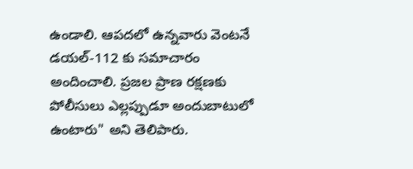ఉండాలి. ఆపదలో ఉన్నవారు వెంటనే డయల్-112 కు సమాచారం అందించాలి. ప్రజల ప్రాణ రక్షణకు పోలీసులు ఎల్లప్పుడూ అందుబాటులో ఉంటారు" అని తెలిపారు.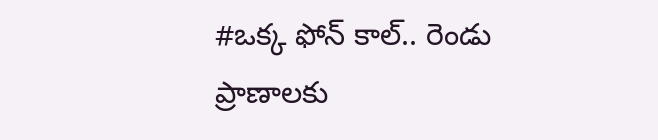#ఒక్క ఫోన్ కాల్.. రెండు ప్రాణాలకు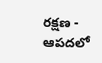రక్షణ - ఆపదలో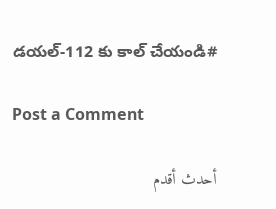డయల్-112 కు కాల్ చేయండి#

Post a Comment

أحدث أقدم